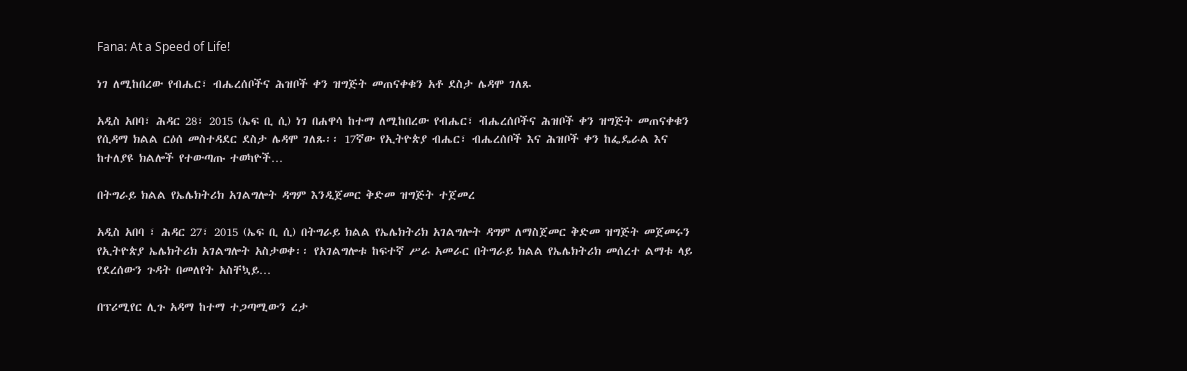Fana: At a Speed of Life!

ነገ ለሚከበረው የብሔር፣ ብሔረሰቦችና ሕዝቦች ቀን ዝግጅት መጠናቀቁን አቶ ደስታ ሌዳሞ ገለጹ

አዲስ አበባ፣ ሕዳር 28፣ 2015 (ኤፍ ቢ ሲ) ነገ በሐዋሳ ከተማ ለሚከበረው የብሔር፣ ብሔረሰቦችና ሕዝቦች ቀን ዝግጅት መጠናቀቁን የሲዳማ ክልል ርዕሰ መስተዳደር ደስታ ሌዳሞ ገለጹ፡፡ 17ኛው የኢትዮጵያ ብሔር፣ ብሔረሰቦች እና ሕዝቦች ቀን ከፌዴራል እና ከተለያዩ ክልሎች የተውጣጡ ተወካዮች…

በትግራይ ክልል የኤሌክትሪክ አገልግሎት ዳግም እንዲጀመር ቅድመ ዝግጅት ተጀመረ

አዲስ አበባ ፣ ሕዳር 27፣ 2015 (ኤፍ ቢ ሲ) በትግራይ ክልል የኤሌክትሪክ አገልግሎት ዳግም ለማስጀመር ቅድመ ዝግጅት መጀመሩን የኢትዮጵያ ኤሌክትሪክ አገልግሎት አስታወቀ፡፡ የአገልግሎቱ ከፍተኛ ሥራ አመራር በትግራይ ክልል የኤሌክትሪክ መሰረተ ልማቱ ላይ የደረሰውን ጉዳት በመለየት አስቸኳይ…

በፕሪሚየር ሊጉ አዳማ ከተማ ተጋጣሚውን ረታ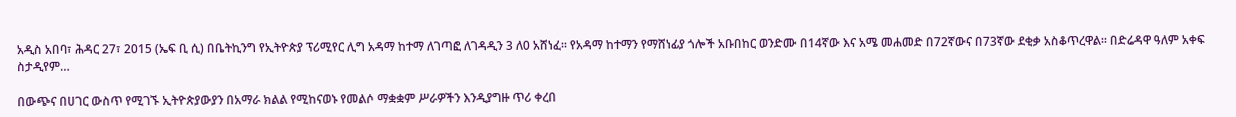አዲስ አበባ፣ ሕዳር 27፣ 2015 (ኤፍ ቢ ሲ) በቤትኪንግ የኢትዮጵያ ፕሪሚየር ሊግ አዳማ ከተማ ለገጣፎ ለገዳዲን 3 ለ0 አሸነፈ፡፡ የአዳማ ከተማን የማሸነፊያ ጎሎች አቡበከር ወንድሙ በ14ኛው እና አሜ መሐመድ በ72ኛውና በ73ኛው ደቂቃ አስቆጥረዋል፡፡ በድሬዳዋ ዓለም አቀፍ ስታዲየም…

በውጭና በሀገር ውስጥ የሚገኙ ኢትዮጵያውያን በአማራ ክልል የሚከናወኑ የመልሶ ማቋቋም ሥራዎችን እንዲያግዙ ጥሪ ቀረበ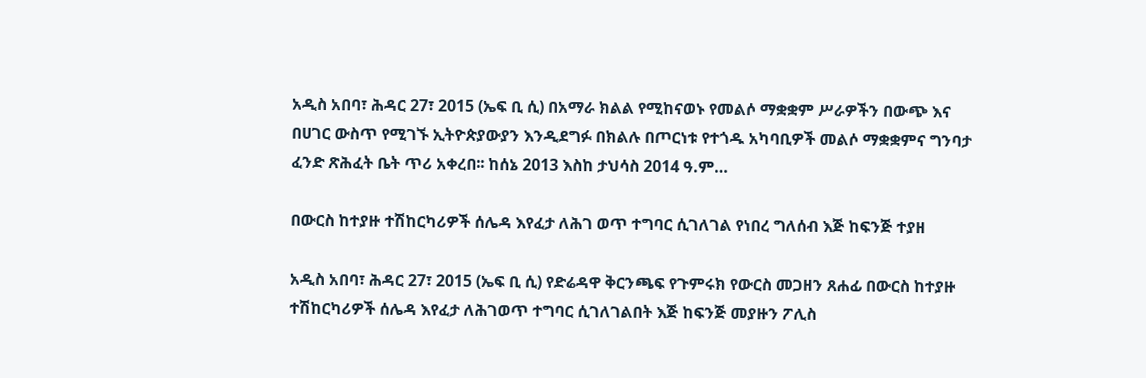አዲስ አበባ፣ ሕዳር 27፣ 2015 (ኤፍ ቢ ሲ) በአማራ ክልል የሚከናወኑ የመልሶ ማቋቋም ሥራዎችን በውጭ እና በሀገር ውስጥ የሚገኙ ኢትዮጵያውያን እንዲደግፉ በክልሉ በጦርነቱ የተጎዱ አካባቢዎች መልሶ ማቋቋምና ግንባታ ፈንድ ጽሕፈት ቤት ጥሪ አቀረበ፡፡ ከሰኔ 2013 እስከ ታህሳስ 2014 ዓ.ም…

በውርስ ከተያዙ ተሽከርካሪዎች ሰሌዳ እየፈታ ለሕገ ወጥ ተግባር ሲገለገል የነበረ ግለሰብ እጅ ከፍንጅ ተያዘ

አዲስ አበባ፣ ሕዳር 27፣ 2015 (ኤፍ ቢ ሲ) የድሬዳዋ ቅርንጫፍ የጉምሩክ የውርስ መጋዘን ጸሐፊ በውርስ ከተያዙ ተሽከርካሪዎች ሰሌዳ እየፈታ ለሕገወጥ ተግባር ሲገለገልበት እጅ ከፍንጅ መያዙን ፖሊስ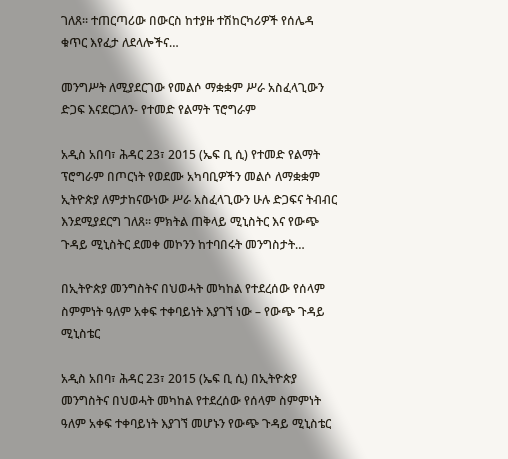ገለጸ፡፡ ተጠርጣሪው በውርስ ከተያዙ ተሽከርካሪዎች የሰሌዳ ቁጥር እየፈታ ለደላሎችና…

መንግሥት ለሚያደርገው የመልሶ ማቋቋም ሥራ አስፈላጊውን ድጋፍ እናደርጋለን- የተመድ የልማት ፕሮግራም

አዲስ አበባ፣ ሕዳር 23፣ 2015 (ኤፍ ቢ ሲ) የተመድ የልማት ፕሮግራም በጦርነት የወደሙ አካባቢዎችን መልሶ ለማቋቋም ኢትዮጵያ ለምታከናውነው ሥራ አስፈላጊውን ሁሉ ድጋፍና ትብብር እንደሚያደርግ ገለጸ፡፡ ምክትል ጠቅላይ ሚኒስትር እና የውጭ ጉዳይ ሚኒስትር ደመቀ መኮንን ከተባበሩት መንግስታት…

በኢትዮጵያ መንግስትና በህወሓት መካከል የተደረሰው የሰላም ስምምነት ዓለም አቀፍ ተቀባይነት እያገኘ ነው – የውጭ ጉዳይ ሚኒስቴር

አዲስ አበባ፣ ሕዳር 23፣ 2015 (ኤፍ ቢ ሲ) በኢትዮጵያ መንግስትና በህወሓት መካከል የተደረሰው የሰላም ስምምነት ዓለም አቀፍ ተቀባይነት እያገኘ መሆኑን የውጭ ጉዳይ ሚኒስቴር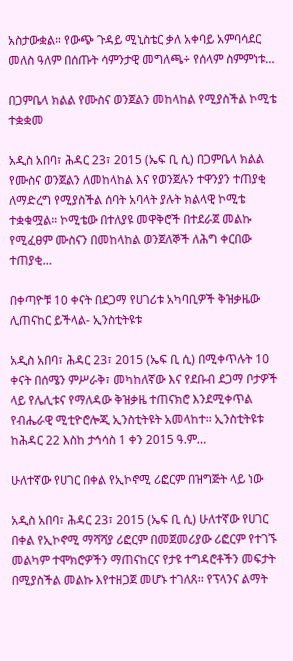አስታውቋል። የውጭ ጉዳይ ሚኒስቴር ቃለ አቀባይ አምባሳደር መለስ ዓለም በሰጡት ሳምንታዊ መግለጫ÷ የሰላም ስምምነቱ…

በጋምቤላ ክልል የሙስና ወንጀልን መከላከል የሚያስችል ኮሚቴ ተቋቋመ

አዲስ አበባ፣ ሕዳር 23፣ 2015 (ኤፍ ቢ ሲ) በጋምቤላ ክልል የሙስና ወንጀልን ለመከላከል እና የወንጀሉን ተዋንያን ተጠያቂ ለማድረግ የሚያስችል ሰባት አባላት ያሉት ክልላዊ ኮሚቴ ተቋቁሟል። ኮሚቴው በተለያዩ መዋቅሮች በተደራጀ መልኩ የሚፈፀም ሙስናን በመከላከል ወንጀለኞች ለሕግ ቀርበው ተጠያቂ…

በቀጣዮቹ 10 ቀናት በደጋማ የሀገሪቱ አካባቢዎች ቅዝቃዜው ሊጠናከር ይችላል- ኢንስቲትዩቱ

አዲስ አበባ፣ ሕዳር 23፣ 2015 (ኤፍ ቢ ሲ) በሚቀጥሉት 10 ቀናት በሰሜን ምሥራቅ፣ መካከለኛው እና የደቡብ ደጋማ ቦታዎች ላይ የሌሊቱና የማለዳው ቅዝቃዜ ተጠናክሮ እንደሚቀጥል የብሔራዊ ሚቲዮሮሎጂ ኢንስቲትዩት አመላከተ፡፡ ኢንስቲትዩቱ ከሕዳር 22 እስከ ታኅሳስ 1 ቀን 2015 ዓ.ም…

ሁለተኛው የሀገር በቀል የኢኮኖሚ ሪፎርም በዝግጅት ላይ ነው

አዲስ አበባ፣ ሕዳር 23፣ 2015 (ኤፍ ቢ ሲ) ሁለተኛው የሀገር በቀል የኢኮኖሚ ማሻሻያ ሪፎርም በመጀመሪያው ሪፎርም የተገኙ መልካም ተሞክሮዎችን ማጠናከርና የታዩ ተግዳሮቶችን መፍታት በሚያስችል መልኩ እየተዘጋጀ መሆኑ ተገለጸ፡፡ የፕላንና ልማት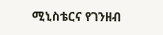ሚኒስቴርና የገንዘብ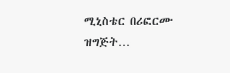ሚኒስቴር በሪፎርሙ ዝግጅት…